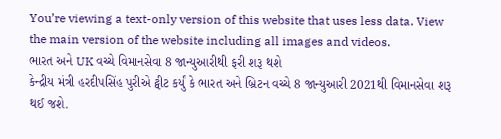You’re viewing a text-only version of this website that uses less data. View the main version of the website including all images and videos.
ભારત અને UK વચ્ચે વિમાનસેવા 8 જાન્યુઆરીથી ફરી શરૂ થશે
કેન્દ્રીય મંત્રી હરદીપસિંહ પુરીએ ટ્વીટ કર્યું કે ભારત અને બ્રિટન વચ્ચે 8 જાન્યુઆરી 2021થી વિમાનસેવા શરૂ થઈ જશે.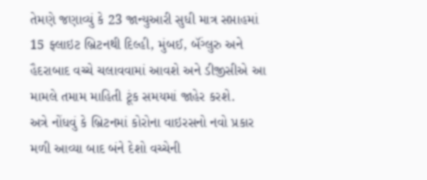તેમણે જણાવ્યું કે 23 જાન્યુઆરી સુધી માત્ર સપ્તાહમાં 15 ફ્લાઇટ બ્રિટનથી દિલ્હી, મુંબઈ, બૅંગ્લુરુ અને હૈદરાબાદ વચ્ચે ચલાવવામાં આવશે અને ડીજીસીએ આ મામલે તમામ માહિતી ટૂંક સમયમાં જાહેર કરશે.
અત્રે નોંધવું કે બ્રિટનમાં કોરોના વાઇરસનો નવો પ્રકાર મળી આવ્યા બાદ બંને દેશો વચ્ચેની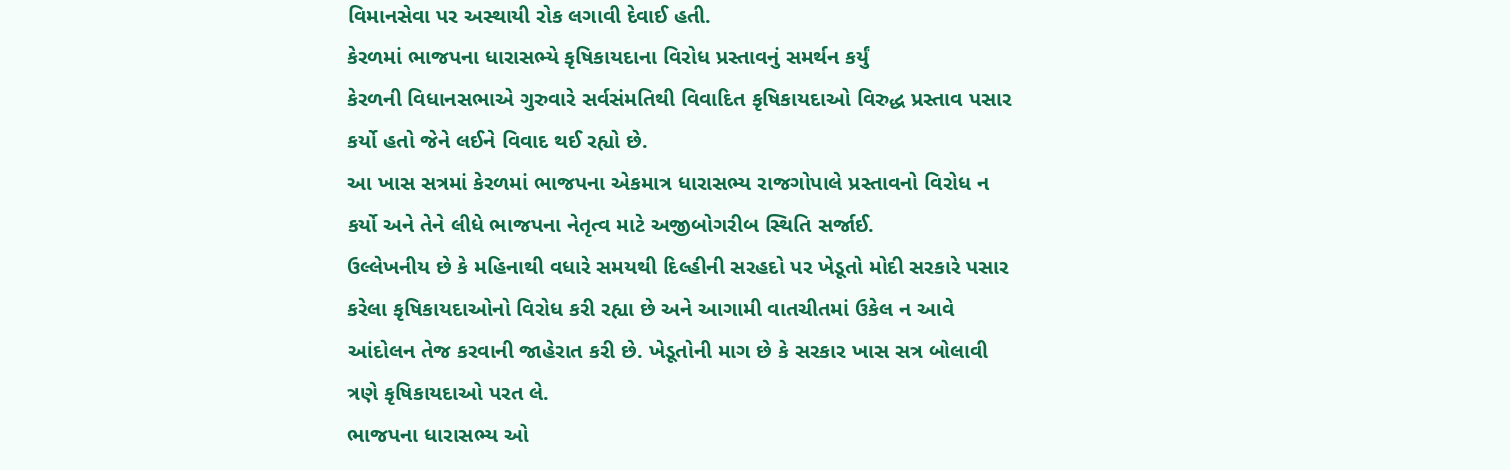વિમાનસેવા પર અસ્થાયી રોક લગાવી દેવાઈ હતી.
કેરળમાં ભાજપના ધારાસભ્યે કૃષિકાયદાના વિરોધ પ્રસ્તાવનું સમર્થન કર્યું
કેરળની વિધાનસભાએ ગુરુવારે સર્વસંમતિથી વિવાદિત કૃષિકાયદાઓ વિરુદ્ધ પ્રસ્તાવ પસાર કર્યો હતો જેને લઈને વિવાદ થઈ રહ્યો છે.
આ ખાસ સત્રમાં કેરળમાં ભાજપના એકમાત્ર ધારાસભ્ય રાજગોપાલે પ્રસ્તાવનો વિરોધ ન કર્યો અને તેને લીધે ભાજપના નેતૃત્વ માટે અજીબોગરીબ સ્થિતિ સર્જાઈ.
ઉલ્લેખનીય છે કે મહિનાથી વધારે સમયથી દિલ્હીની સરહદો પર ખેડૂતો મોદી સરકારે પસાર કરેલા કૃષિકાયદાઓનો વિરોધ કરી રહ્યા છે અને આગામી વાતચીતમાં ઉકેલ ન આવે આંદોલન તેજ કરવાની જાહેરાત કરી છે. ખેડૂતોની માગ છે કે સરકાર ખાસ સત્ર બોલાવી ત્રણે કૃષિકાયદાઓ પરત લે.
ભાજપના ધારાસભ્ય ઓ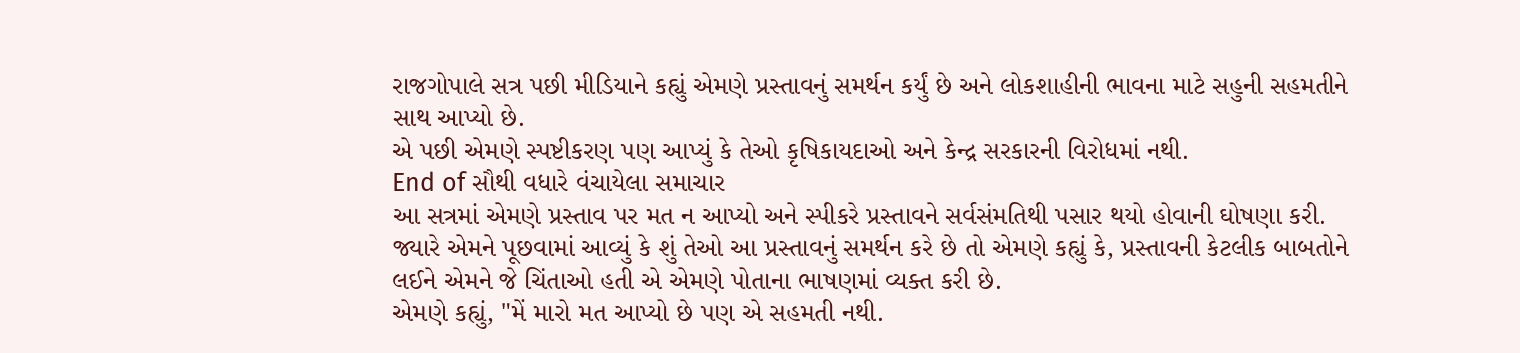રાજગોપાલે સત્ર પછી મીડિયાને કહ્યું એમણે પ્રસ્તાવનું સમર્થન કર્યું છે અને લોકશાહીની ભાવના માટે સહુની સહમતીને સાથ આપ્યો છે.
એ પછી એમણે સ્પષ્ટીકરણ પણ આપ્યું કે તેઓ કૃષિકાયદાઓ અને કેન્દ્ર સરકારની વિરોધમાં નથી.
End of સૌથી વધારે વંચાયેલા સમાચાર
આ સત્રમાં એમણે પ્રસ્તાવ પર મત ન આપ્યો અને સ્પીકરે પ્રસ્તાવને સર્વસંમતિથી પસાર થયો હોવાની ઘોષણા કરી.
જ્યારે એમને પૂછવામાં આવ્યું કે શું તેઓ આ પ્રસ્તાવનું સમર્થન કરે છે તો એમણે કહ્યું કે, પ્રસ્તાવની કેટલીક બાબતોને લઈને એમને જે ચિંતાઓ હતી એ એમણે પોતાના ભાષણમાં વ્યક્ત કરી છે.
એમણે કહ્યું, "મેં મારો મત આપ્યો છે પણ એ સહમતી નથી.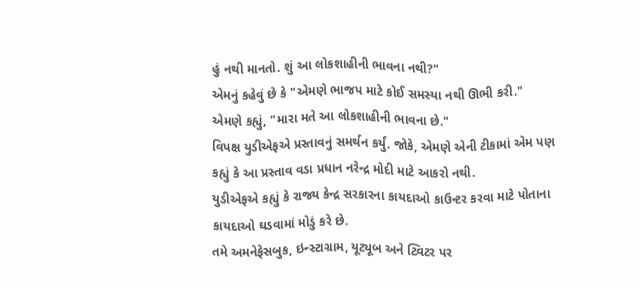હું નથી માનતો. શું આ લોકશાહીની ભાવના નથી?"
એમનું કહેવું છે કે "એમણે ભાજપ માટે કોઈ સમસ્યા નથી ઊભી કરી."
એમણે કહ્યું, "મારા મતે આ લોકશાહીની ભાવના છે."
વિપક્ષ યુડીએફએ પ્રસ્તાવનું સમર્થન કર્યું. જોકે, એમણે એની ટીકામાં એમ પણ કહ્યું કે આ પ્રસ્તાવ વડા પ્રધાન નરેન્દ્ર મોદી માટે આકરો નથી.
યુડીએફએ કહ્યું કે રાજ્ય કેન્દ્ર સરકારના કાયદાઓ કાઉન્ટર કરવા માટે પોતાના કાયદાઓ ઘડવામાં મોડું કરે છે.
તમે અમનેફેસબુક, ઇન્સ્ટાગ્રામ, યૂટ્યૂબ અને ટ્વિટર પર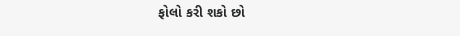ફોલો કરી શકો છો